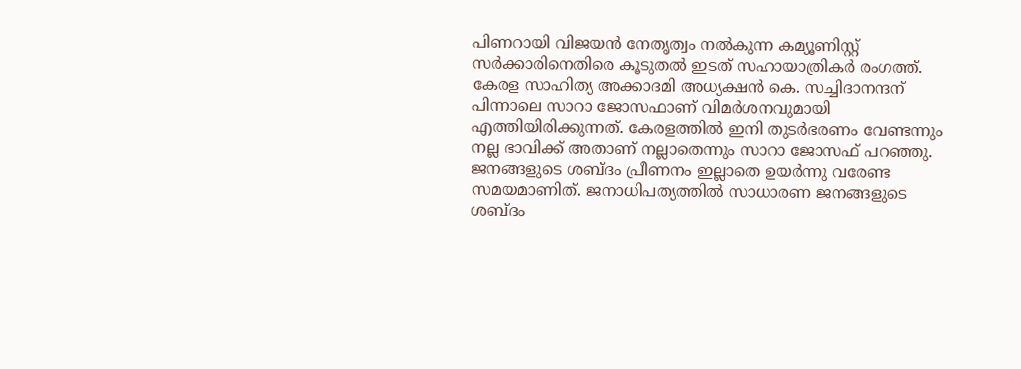പിണറായി വിജയൻ നേതൃത്വം നൽകുന്ന കമ്യൂണിസ്റ്റ് സർക്കാരിനെതിരെ കൂടുതൽ ഇടത് സഹായാത്രികർ രംഗത്ത്. കേരള സാഹിത്യ അക്കാദമി അധ്യക്ഷൻ കെ. സച്ചിദാനന്ദന് പിന്നാലെ സാറാ ജോസഫാണ് വിമർശനവുമായി എത്തിയിരിക്കുന്നത്. കേരളത്തിൽ ഇനി തുടർഭരണം വേണ്ടന്നും നല്ല ഭാവിക്ക് അതാണ് നല്ലാതെന്നും സാറാ ജോസഫ് പറഞ്ഞു.
ജനങ്ങളുടെ ശബ്ദം പ്രീണനം ഇല്ലാതെ ഉയർന്നു വരേണ്ട സമയമാണിത്. ജനാധിപത്യത്തിൽ സാധാരണ ജനങ്ങളുടെ ശബ്ദം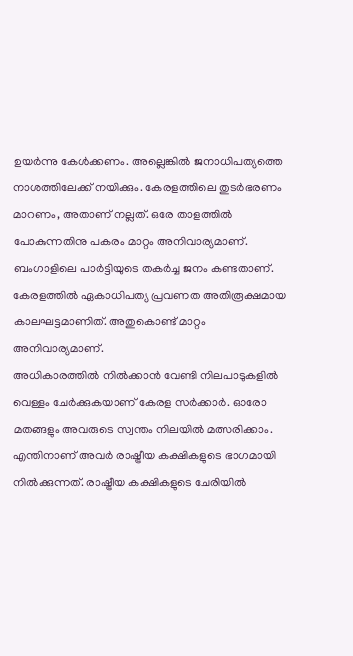ഉയർന്നു കേൾക്കണം. അല്ലെങ്കിൽ ജനാധിപത്യത്തെ നാശത്തിലേക്ക് നയിക്കും. കേരളത്തിലെ തുടർഭരണം മാറണം, അതാണ് നല്ലത്. ഒരേ താളത്തിൽ പോകുന്നതിനു പകരം മാറ്റം അനിവാര്യമാണ്. ബംഗാളിലെ പാർട്ടിയുടെ തകർച്ച ജനം കണ്ടതാണ്. കേരളത്തിൽ ഏകാധിപത്യ പ്രവണത അതിരൂക്ഷമായ കാലഘട്ടമാണിത്. അതുകൊണ്ട് മാറ്റം അനിവാര്യമാണ്.
അധികാരത്തിൽ നിൽക്കാൻ വേണ്ടി നിലപാടുകളിൽ വെള്ളം ചേർക്കുകയാണ് കേരള സർക്കാർ. ഓരോ മതങ്ങളും അവരുടെ സ്വന്തം നിലയിൽ മത്സരിക്കാം. എന്തിനാണ് അവർ രാഷ്ട്രീയ കക്ഷികളുടെ ഭാഗമായി നിൽക്കുന്നത്. രാഷ്ട്രീയ കക്ഷികളുടെ ചേരിയിൽ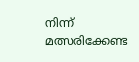നിന്ന് മത്സരിക്കേണ്ട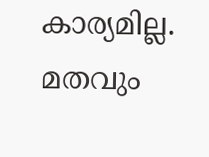കാര്യമില്ല. മതവും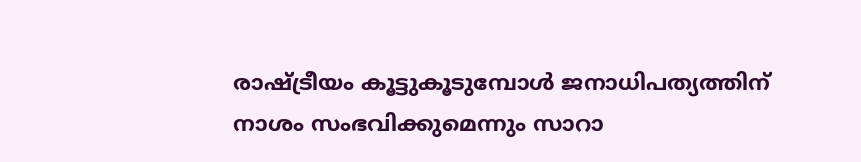രാഷ്ട്രീയം കൂട്ടുകൂടുമ്പോൾ ജനാധിപത്യത്തിന് നാശം സംഭവിക്കുമെന്നും സാറാ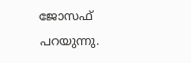ജോസഫ് പറയുന്നു.